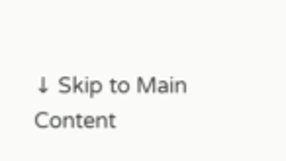↓ Skip to Main Content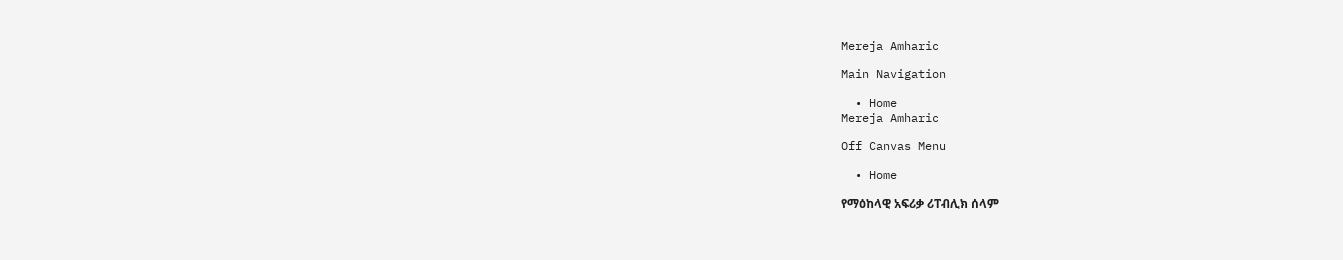Mereja Amharic

Main Navigation

  • Home
Mereja Amharic

Off Canvas Menu

  • Home

የማዕከላዊ አፍሪቃ ሪፐብሊክ ሰላም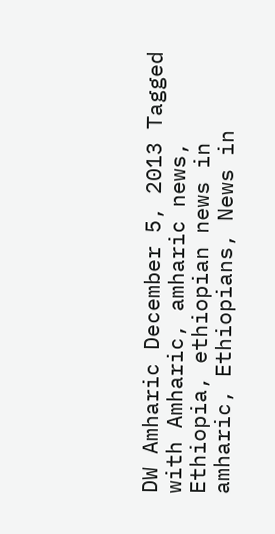DW Amharic December 5, 2013 Tagged with Amharic, amharic news, Ethiopia, ethiopian news in amharic, Ethiopians, News in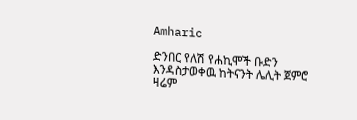Amharic

ድንበር የለሽ የሐኪሞች ቡድን እንዳስታወቀዉ ከትናንት ሌሊት ጀምሮ ዛሬም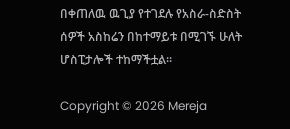በቀጠለዉ ዉጊያ የተገደሉ የአስራ-ስድስት ሰዎች አስከሬን በከተማይቱ በሚገኙ ሁለት ሆስፒታሎች ተከማችቷል።

Copyright © 2026 Mereja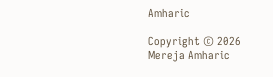Amharic

Copyright © 2026 Mereja Amharic